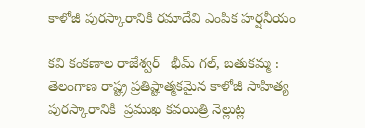కాళోజీ పురస్కారానికి రమాదేవి ఎంపిక హర్షనీయం

కవి కంకణాల రాజేశ్వర్   భీమ్ గల్, బతుకమ్మ : తెలంగాణ రాష్ట్ర ప్రతిష్టాత్మకమైన కాళోజీ సాహిత్య పురస్కారానికి  ప్రముఖ కవయిత్రి నెల్లుట్ల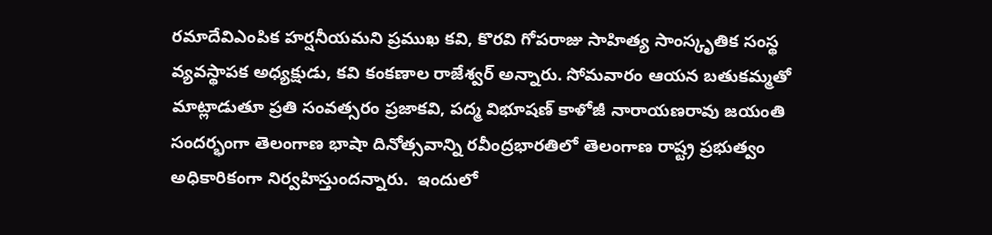రమాదేవిఎంపిక హర్షనీయమని ప్రముఖ కవి, కొరవి గోపరాజు సాహిత్య సాంస్కృతిక సంస్థ వ్యవస్థాపక అధ్యక్షుడు, కవి కంకణాల రాజేశ్వర్ అన్నారు. సోమవారం ఆయన బతుకమ్మతో మాట్లాడుతూ ప్రతి సంవత్సరం ప్రజాకవి, పద్మ విభూషణ్ కాళోజీ నారాయణరావు జయంతి సందర్భంగా తెలంగాణ భాషా దినోత్సవాన్ని రవీంద్రభారతిలో తెలంగాణ రాష్ట్ర ప్రభుత్వం అధికారికంగా నిర్వహిస్తుందన్నారు.  ఇందులో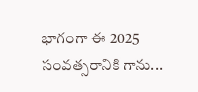భాగంగా ఈ 2025 సంవత్సరానికి గాను...